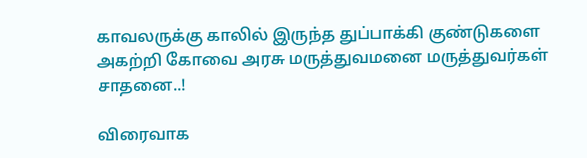காவலருக்கு காலில் இருந்த துப்பாக்கி குண்டுகளை அகற்றி கோவை அரசு மருத்துவமனை மருத்துவர்கள் சாதனை..!

விரைவாக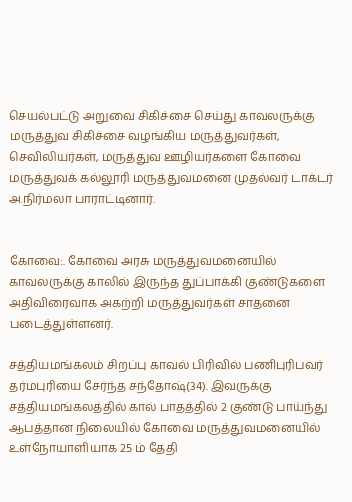செயல்பட்டு அறுவை சிகிச்சை செய்து காவலருக்கு மருத்துவ சிகிச்சை வழங்கிய மருத்துவர்கள், செவிலியர்கள், மருத்துவ ஊழியர்களை கோவை மருத்துவக் கல்லூரி மருத்துவமனை முதல்வர் டாக்டர் அ.நிர்மலா பாராட்டினார்.


கோவை:. கோவை அரசு மருத்துவமனையில் காவலருக்கு காலில் இருந்த துப்பாக்கி குண்டுகளை அதிவிரைவாக அகற்றி மருத்துவர்கள் சாதனை படைத்துள்ளனர்.

சத்தியமங்கலம் சிறப்பு காவல் பிரிவில் பணிபுரிபவர் தர்மபுரியை சேர்ந்த சந்தோஷ்(34). இவருக்கு சத்தியமங்கலத்தில் கால் பாதத்தில் 2 குண்டு பாய்ந்து ஆபத்தான நிலையில் கோவை மருத்துவமனையில் உள்நோயாளியாக 25 ம் தேதி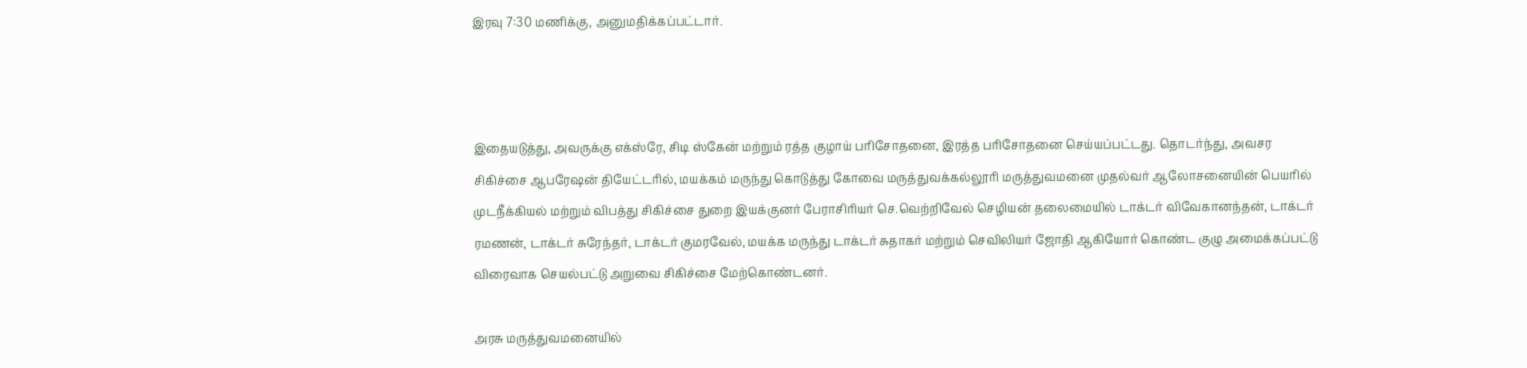இரவு 7:30 மணிக்கு, அனுமதிக்கப்பட்டார்.



இதையடுத்து, அவருக்கு எக்ஸ்ரே, சிடி ஸ்கேன் மற்றும் ரத்த குழாய் பரிசோதனை, இரத்த பரிசோதனை செய்யப்பட்டது. தொடர்ந்து, அவசர சிகிச்சை ஆபரேஷன் தியேட்டரில், மயக்கம் மருந்து கொடுத்து கோவை மருத்துவக்கல்லூரி மருத்துவமனை முதல்வர் ஆலோசனையின் பெயரில் முடநீக்கியல் மற்றும் விபத்து சிகிச்சை துறை இயக்குனர் பேராசிரியர் செ.வெற்றிவேல் செழியன் தலைமையில் டாக்டர் விவேகானந்தன், டாக்டர் ரமணன், டாக்டர் சுரேந்தர், டாக்டர் குமரவேல், மயக்க மருந்து டாக்டர் சுதாகர் மற்றும் செவிலியர் ஜோதி ஆகியோர் கொண்ட குழு அமைக்கப்பட்டு விரைவாக செயல்பட்டு அறுவை சிகிச்சை மேற்கொண்டனர்.

அரசு மருத்துவமனையில்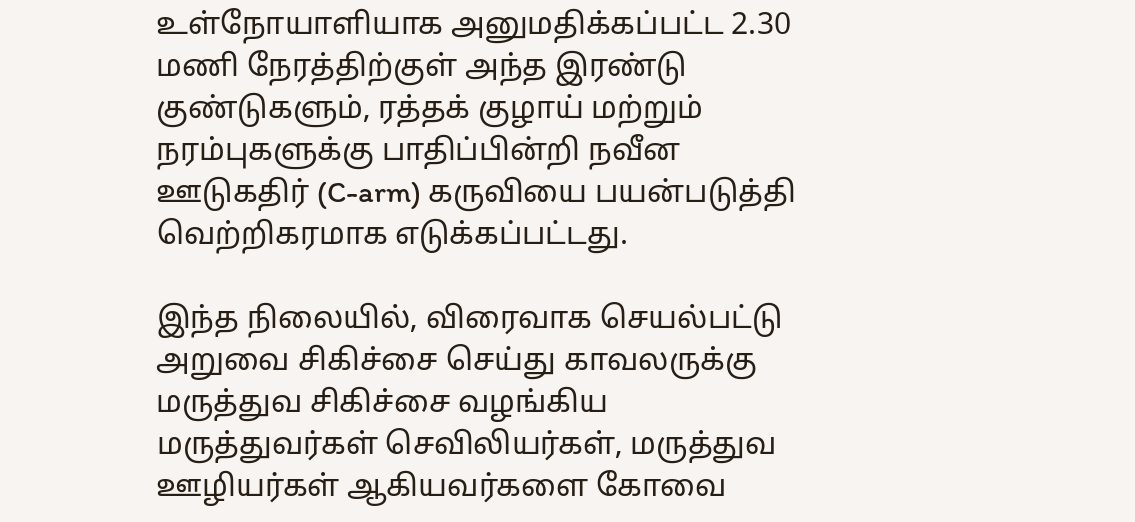உள்நோயாளியாக அனுமதிக்கப்பட்ட 2.30 மணி நேரத்திற்குள் அந்த இரண்டு குண்டுகளும், ரத்தக் குழாய் மற்றும் நரம்புகளுக்கு பாதிப்பின்றி நவீன ஊடுகதிர் (C-arm) கருவியை பயன்படுத்தி வெற்றிகரமாக எடுக்கப்பட்டது.

இந்த நிலையில், விரைவாக செயல்பட்டு அறுவை சிகிச்சை செய்து காவலருக்கு மருத்துவ சிகிச்சை வழங்கிய மருத்துவர்கள் செவிலியர்கள், மருத்துவ ஊழியர்கள் ஆகியவர்களை கோவை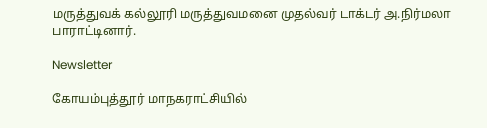மருத்துவக் கல்லூரி மருத்துவமனை முதல்வர் டாக்டர் அ.நிர்மலா பாராட்டினார்.

Newsletter

கோயம்புத்தூர் மாநகராட்சியில்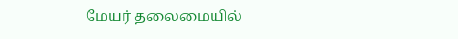மேயர் தலைமையில்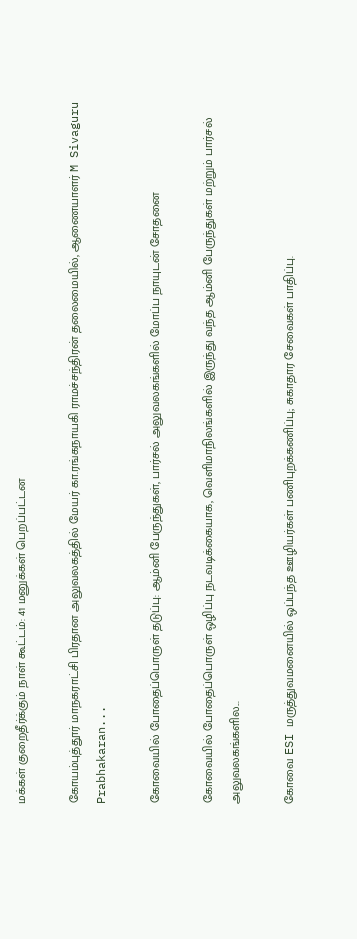மக்கள் குறைதீர்க்கும் நாள் கூட்டம்: 41 மனுக்கள் பெறப்பட்டன

கோயம்புத்தூர் மாநகராட்சி பிரதான அலுவலகத்தில் மேயர் கா.ரங்கநாயகி ராமச்சந்திரன் தலைமையில், ஆணையாளர் M Sivaguru Prabhakaran...

கோவையில் போதைப்பொருள் தடுப்பு: ஆம்னி பேருந்துகள், பார்சல் அலுவலகங்களில் மோப்ப நாயுடன் சோதனை

கோவையில் போதைப்பொருள் ஒழிப்பு நடவடிக்கையாக, வெளிமாநிலங்களில் இருந்து வந்த ஆம்னி பேருந்துகள் மற்றும் பார்சல் அலுவலகங்களில...

கோவை ESI மருத்துவமனையில் ஒப்பந்த ஊழியர்கள் பணிபுறக்கணிப்பு; சுகாதார சேவைகள் பாதிப்பு.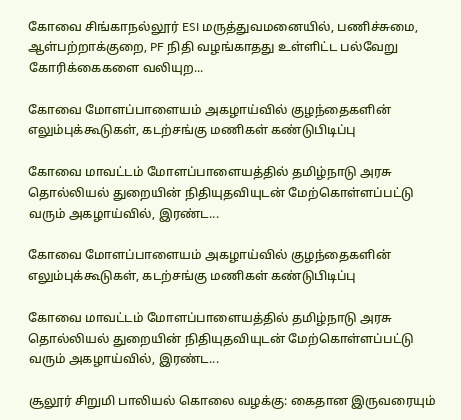கோவை சிங்காநல்லூர் ESI மருத்துவமனையில், பணிச்சுமை, ஆள்பற்றாக்குறை, PF நிதி வழங்காதது உள்ளிட்ட பல்வேறு கோரிக்கைகளை வலியுற...

கோவை மோளப்பாளையம் அகழாய்வில் குழந்தைகளின் எலும்புக்கூடுகள், கடற்சங்கு மணிகள் கண்டுபிடிப்பு

கோவை மாவட்டம் மோளப்பாளையத்தில் தமிழ்நாடு அரசு தொல்லியல் துறையின் நிதியுதவியுடன் மேற்கொள்ளப்பட்டு வரும் அகழாய்வில், இரண்ட...

கோவை மோளப்பாளையம் அகழாய்வில் குழந்தைகளின் எலும்புக்கூடுகள், கடற்சங்கு மணிகள் கண்டுபிடிப்பு

கோவை மாவட்டம் மோளப்பாளையத்தில் தமிழ்நாடு அரசு தொல்லியல் துறையின் நிதியுதவியுடன் மேற்கொள்ளப்பட்டு வரும் அகழாய்வில், இரண்ட...

சூலூர் சிறுமி பாலியல் கொலை வழக்கு: கைதான இருவரையும்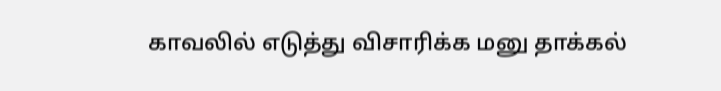காவலில் எடுத்து விசாரிக்க மனு தாக்கல்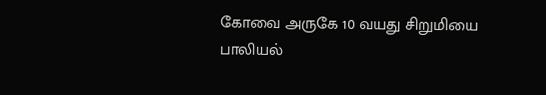கோவை அருகே 10 வயது சிறுமியை பாலியல்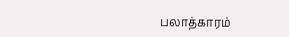பலாத்காரம்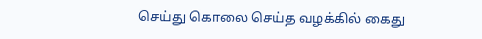செய்து கொலை செய்த வழக்கில் கைது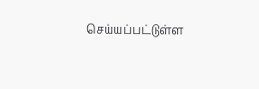செய்யப்பட்டுள்ள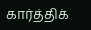கார்த்திக்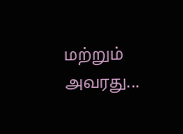மற்றும் அவரது...